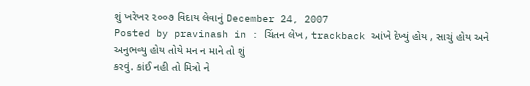શું ખરેખર ૨૦૦૭ વિદાય લેવાનું December 24, 2007
Posted by pravinash in : ચિંતન લેખ , trackback આંખે દેખ્યું હોય , સાચું હોય અને અનુભવ્યુ હોય તોયે મન ન માને તો શું
કરવું. કાંઈ નહી તો મિત્રો ને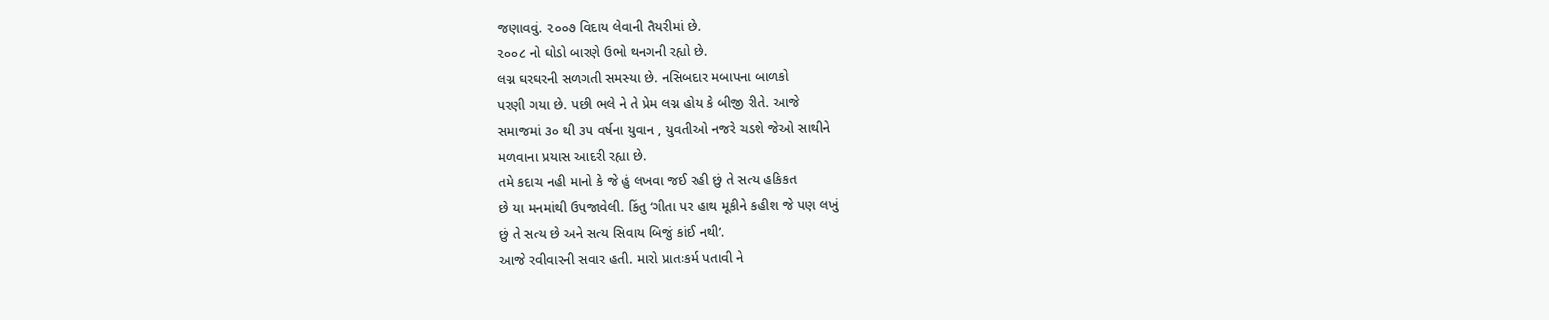જણાવવું. ૨૦૦૭ વિદાય લેવાની તૈયરીમાં છે.
૨૦૦૮ નો ઘોડો બારણે ઉભો થનગની રહ્યો છે.
લગ્ન ઘરઘરની સળગતી સમસ્યા છે. નસિબદાર મબાપના બાળકો
પરણી ગયા છે. પછી ભલે ને તે પ્રેમ લગ્ન હોય કે બીજી રીતે. આજે
સમાજમાં ૩૦ થી ૩૫ વર્ષના યુવાન , યુવતીઓ નજરે ચડશે જેઓ સાથીને
મળવાના પ્રયાસ આદરી રહ્યા છે.
તમે કદાચ નહી માનો કે જે હું લખવા જઈ રહી છું તે સત્ય હકિકત
છે યા મનમાંથી ઉપજાવેલી. કિંતુ ‘ગીતા પર હાથ મૂકીને કહીશ જે પણ લખું
છું તે સત્ય છે અને સત્ય સિવાય બિજું કાંઈ નથી’.
આજે રવીવારની સવાર હતી. મારો પ્રાતઃકર્મ પતાવી ને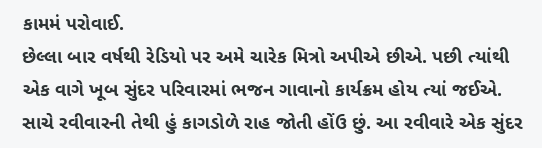કામમં પરોવાઈ.
છેલ્લા બાર વર્ષથી રેડિયો પર અમે ચારેક મિત્રો અપીએ છીએ. પછી ત્યાંથી
એક વાગે ખૂબ સુંદર પરિવારમાં ભજન ગાવાનો કાર્યક્રમ હોય ત્યાં જઈએ.
સાચે રવીવારની તેથી હું કાગડોળે રાહ જોતી હોંઉ છું. આ રવીવારે એક સુંદર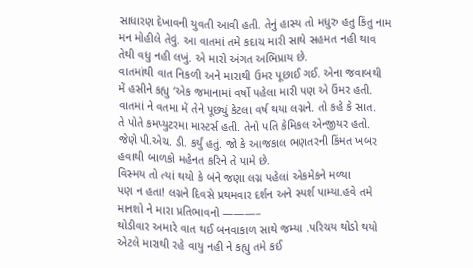સાધારણ દેખાવની યુવતી આવી હતી. તેનું હાસ્ય તો મધુરુ હતુ કિંતુ નામ
મન મોહીલે તેવું. આ વાતમાં તમે કદાચ મારી સાથે સહમત નહી થાવ
તેથી વધુ નહી લખું. એ મારો અંગત અભિપ્રાય છે.
વાતમાંથી વાત નિકળી અને મારાથી ઉમર પૂછાઈ ગઈ. એના જવાબથી
મેં હસીને કહ્યુ ‘એક જમાનામાં વર્ષો પહેલા મારી પણ એ ઉંમર હતી.
વાતમાં ને વતમા મેં તેને પૂછ્યું કેટલા વર્ષ થયા લગ્નને. તો કહે કે સાત.
તે પોતે કમપ્યુટરમા માસ્ટર્સ હતી. તેનો પતિ કેમિકલ એન્જીયર હતો.
જેણે પી.એચ. ડી. કર્યું હતું. જો કે આજકાલ ભણતરની કિંમત ખબર
હવાથી બાળકો મહેનત કરિને તે પામે છે.
વિસ્મય તો ત્યાં થયો કે બંને જણા લગ્ન પહેલાં એકમેકને મળ્યા
પણ ન હતા! લગ્નને દિવસે પ્રથમવાર દર્શન અને સ્પર્શ પામ્યા.હવે તમે
માનશો ને મારા પ્રતિભાવનો ———–
થોડીવાર અમારે વાત થઈ બનવાકાળ સાથે જમ્યા .પરિચય થોડો થયો
એટલે મારાથી રહે વાયુ નહી ને કહ્યુ તમે કઈ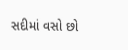સદીમાં વસો છો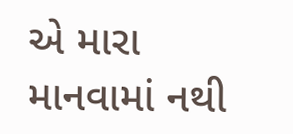એ મારા
માનવામાં નથી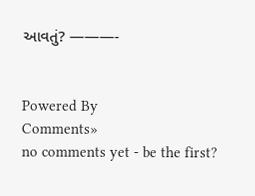આવતું? ———-


Powered By
Comments»
no comments yet - be the first?